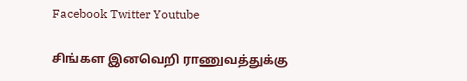Facebook Twitter Youtube

சிங்கள இனவெறி ராணுவத்துக்கு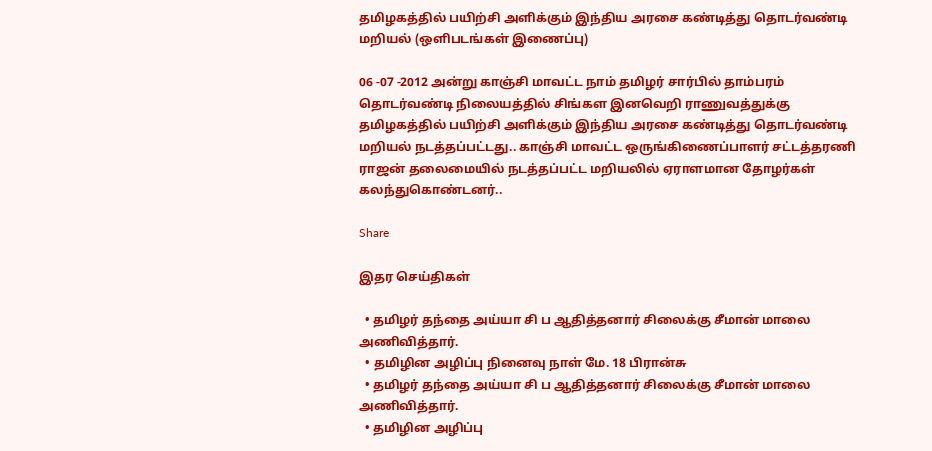தமிழகத்தில் பயிற்சி அளிக்கும் இந்திய அரசை கண்டித்து தொடர்வண்டி மறியல் (ஒளிபடங்கள் இணைப்பு)

06 -07 -2012 அன்று காஞ்சி மாவட்ட நாம் தமிழர் சார்பில் தாம்பரம் தொடர்வண்டி நிலையத்தில் சிங்கள இனவெறி ராணுவத்துக்கு தமிழகத்தில் பயிற்சி அளிக்கும் இந்திய அரசை கண்டித்து தொடர்வண்டி மறியல் நடத்தப்பட்டது.. காஞ்சி மாவட்ட ஒருங்கிணைப்பாளர் சட்டத்தரணி ராஜன் தலைமையில் நடத்தப்பட்ட மறியலில் ஏராளமான தோழர்கள் கலந்துகொண்டனர்..

Share

இதர செய்திகள்

  • தமிழர் தந்தை அய்யா சி ப ஆதித்தனார் சிலைக்கு சீமான் மாலை அணிவித்தார்.
  • தமிழின அழிப்பு நினைவு நாள் மே. 18 பிரான்சு
  • தமிழர் தந்தை அய்யா சி ப ஆதித்தனார் சிலைக்கு சீமான் மாலை அணிவித்தார்.
  • தமிழின அழிப்பு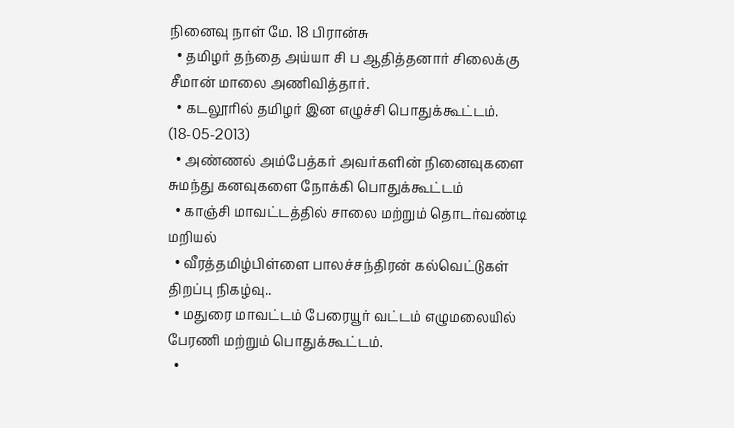நினைவு நாள் மே. 18 பிரான்சு
  • தமிழர் தந்தை அய்யா சி ப ஆதித்தனார் சிலைக்கு சீமான் மாலை அணிவித்தார்.
  • கடலூரில் தமிழர் இன எழுச்சி பொதுக்கூட்டம். (18-05-2013)
  • அண்ணல் அம்பேத்கர் அவர்களின் நினைவுகளை சுமந்து கனவுகளை நோக்கி பொதுக்கூட்டம்
  • காஞ்சி மாவட்டத்தில் சாலை மற்றும் தொடர்வண்டி மறியல்
  • வீரத்தமிழ்பிள்ளை பாலச்சந்திரன் கல்வெட்டுகள் திறப்பு நிகழ்வு..
  • மதுரை மாவட்டம் பேரையூர் வட்டம் எழுமலையில் பேரணி மற்றும் பொதுக்கூட்டம்.
  •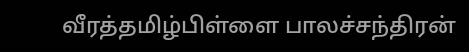வீரத்தமிழ்பிள்ளை பாலச்சந்திரன்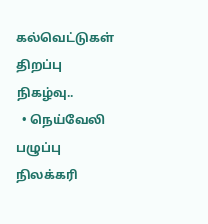கல்வெட்டுகள் திறப்பு நிகழ்வு..
  • நெய்வேலி பழுப்பு நிலக்கரி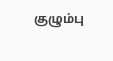குழும்பு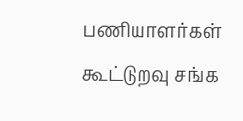பணியாளர்கள் கூட்டுறவு சங்க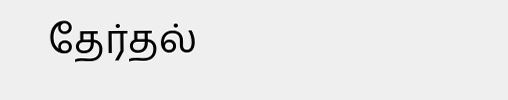தேர்தல்